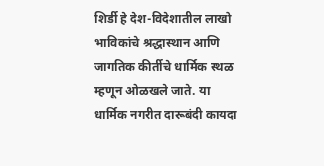शिर्डी हे देश-विदेशातील लाखो भाविकांचे श्रद्धास्थान आणि जागतिक कीर्तीचे धार्मिक स्थळ म्हणून ओळखले जाते. या धार्मिक नगरीत दारूबंदी कायदा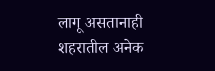लागू असतानाही शहरातील अनेक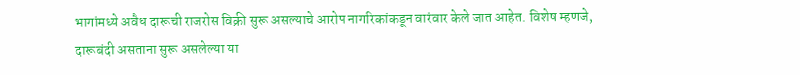भागांमध्ये अवैध दारूची राजरोस विक्री सुरू असल्याचे आरोप नागरिकांकडून वारंवार केले जात आहेत. विशेष म्हणजे, दारूबंदी असताना सुरू असलेल्या या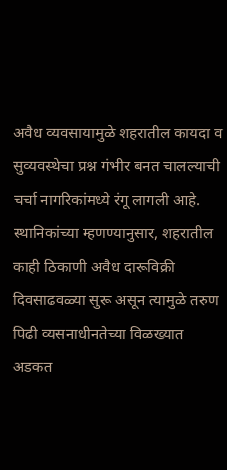अवैध व्यवसायामुळे शहरातील कायदा व सुव्यवस्थेचा प्रश्न गंभीर बनत चालल्याची चर्चा नागरिकांमध्ये रंगू लागली आहे.
स्थानिकांच्या म्हणण्यानुसार, शहरातील काही ठिकाणी अवैध दारूविक्री दिवसाढवळ्या सुरू असून त्यामुळे तरुण पिढी व्यसनाधीनतेच्या विळख्यात अडकत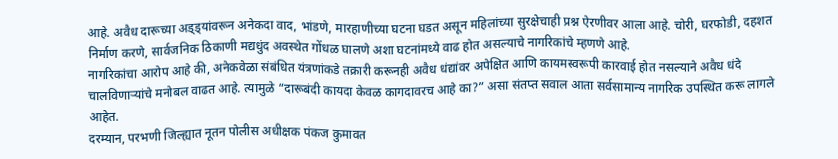आहे. अवैध दारूच्या अड्ड्यांवरून अनेकदा वाद, भांडणे, मारहाणीच्या घटना घडत असून महिलांच्या सुरक्षेचाही प्रश्न ऐरणीवर आला आहे. चोरी, घरफोडी, दहशत निर्माण करणे, सार्वजनिक ठिकाणी मद्यधुंद अवस्थेत गोंधळ घालणे अशा घटनांमध्ये वाढ होत असल्याचे नागरिकांचे म्हणणे आहे.
नागरिकांचा आरोप आहे की, अनेकवेळा संबंधित यंत्रणांकडे तक्रारी करूनही अवैध धंद्यांवर अपेक्षित आणि कायमस्वरूपी कारवाई होत नसल्याने अवैध धंदे चालविणाऱ्यांचे मनोबल वाढत आहे. त्यामुळे “दारूबंदी कायदा केवळ कागदावरच आहे का?” असा संतप्त सवाल आता सर्वसामान्य नागरिक उपस्थित करू लागले आहेत.
दरम्यान, परभणी जिल्ह्यात नूतन पोलीस अधीक्षक पंकज कुमावत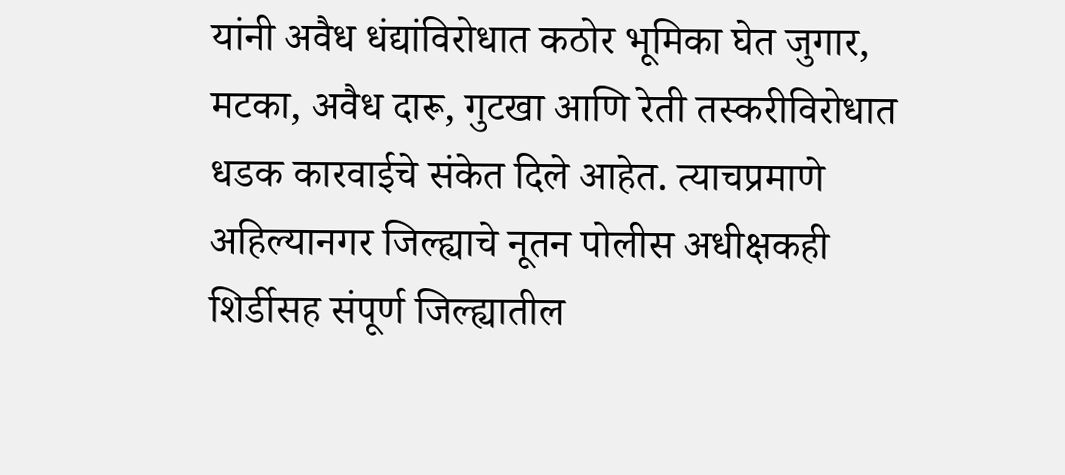यांनी अवैध धंद्यांविरोधात कठोर भूमिका घेत जुगार, मटका, अवैध दारू, गुटखा आणि रेती तस्करीविरोधात धडक कारवाईचे संकेत दिले आहेत. त्याचप्रमाणे अहिल्यानगर जिल्ह्याचे नूतन पोलीस अधीक्षकही शिर्डीसह संपूर्ण जिल्ह्यातील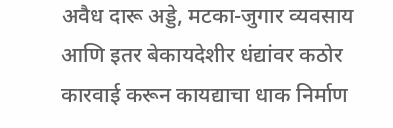अवैध दारू अड्डे, मटका-जुगार व्यवसाय आणि इतर बेकायदेशीर धंद्यांवर कठोर कारवाई करून कायद्याचा धाक निर्माण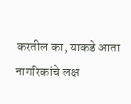करतील का, याकडे आता नागरिकांचे लक्ष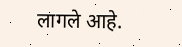लागले आहे.